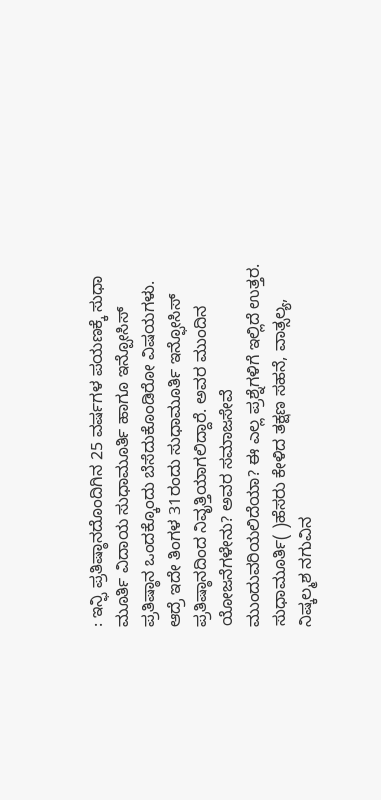: ಇನ್ಫಿ ಪ್ರತಿಷ್ಠಾನದೊಂದಿಗಿನ 25 ವರ್ಷಗಳ ಪಯಣಕ್ಕೆ ಸುಧಾ ಮೂರ್ತಿ ವಿದಾಯ ಸುಧಾಮೂರ್ತಿ ಹಾಗೂ ಇನ್ಪೋಸಿಸ್ ಪ್ರತಿಷ್ಠಾನ ಒಂದಕ್ಕೊಂದು ಬೆಸೆದುಕೊಂಡಿರೋ ವಿಷಯಗಳು. ಆದ್ರೆ ಇದೇ ತಿಂಗಳ 31ರಂದು ಸುಧಾಮೂರ್ತಿ ಇನ್ಫೋಸಿಸ್ ಪ್ರತಿಷ್ಠಾನದಿಂದ ನಿವೃತ್ತಿಯಾಗಲಿದ್ದಾರೆ. ಅವರ ಮುಂದಿನ ಯೋಜನೆಗಳೇನು? ಅವರ ಸಮಾಜಸೇವೆ ಮುಂದುವರಿಯಲಿದೆಯಾ? ಈ ಎಲ್ಲ ಪ್ರಶ್ನೆಗಳಿಗೆ ಇಲ್ಲಿದೆ ಉತ್ತರ. ಸುಧಾಮೂರ್ತಿ( )ಹೆಸರು ಕೇಳಿದ ತಕ್ಷಣ ಸಹನೆ, ವಾತ್ಸಲ್ಯ, ನಿಷ್ಕಲ್ಮಶ ನಗುವಿನ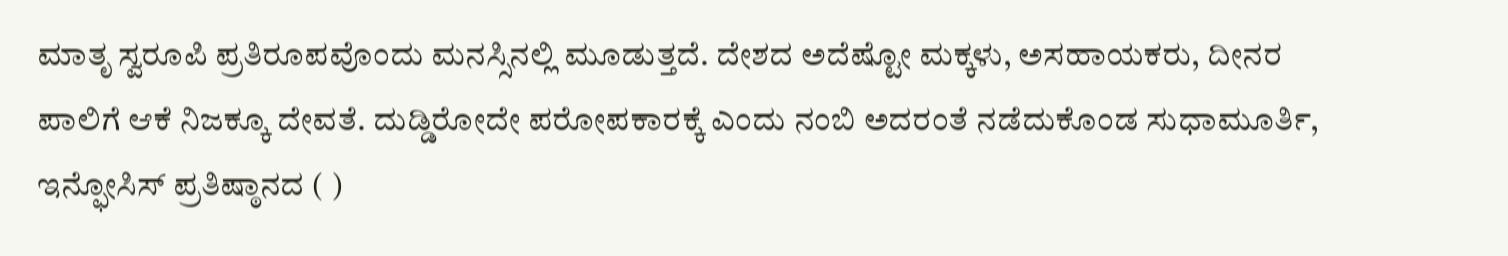ಮಾತೃ ಸ್ವರೂಪಿ ಪ್ರತಿರೂಪವೊಂದು ಮನಸ್ಸಿನಲ್ಲಿ ಮೂಡುತ್ತದೆ. ದೇಶದ ಅದೆಷ್ಟೋ ಮಕ್ಕಳು, ಅಸಹಾಯಕರು, ದೀನರ ಪಾಲಿಗೆ ಆಕೆ ನಿಜಕ್ಕೂ ದೇವತೆ. ದುಡ್ಡಿರೋದೇ ಪರೋಪಕಾರಕ್ಕೆ ಎಂದು ನಂಬಿ ಅದರಂತೆ ನಡೆದುಕೊಂಡ ಸುಧಾಮೂರ್ತಿ, ಇನ್ಫೋಸಿಸ್ ಪ್ರತಿಷ್ಠಾನದ ( )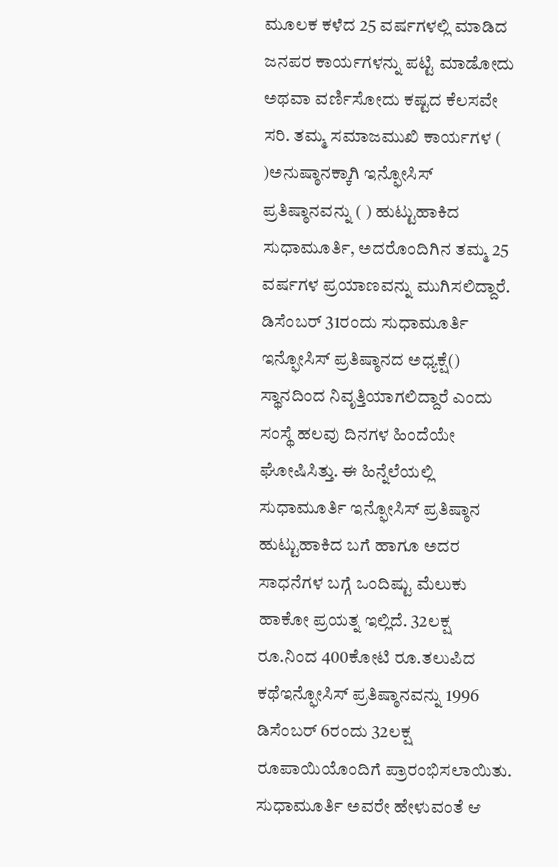ಮೂಲಕ ಕಳೆದ 25 ವರ್ಷಗಳಲ್ಲಿ ಮಾಡಿದ ಜನಪರ ಕಾರ್ಯಗಳನ್ನು ಪಟ್ಟಿ ಮಾಡೋದು ಅಥವಾ ವರ್ಣಿಸೋದು ಕಷ್ಟದ ಕೆಲಸವೇ ಸರಿ. ತಮ್ಮ ಸಮಾಜಮುಖಿ ಕಾರ್ಯಗಳ ( )ಅನುಷ್ಠಾನಕ್ಕಾಗಿ ಇನ್ಫೋಸಿಸ್ ಪ್ರತಿಷ್ಠಾನವನ್ನು ( ) ಹುಟ್ಟುಹಾಕಿದ ಸುಧಾಮೂರ್ತಿ, ಅದರೊಂದಿಗಿನ ತಮ್ಮ 25 ವರ್ಷಗಳ ಪ್ರಯಾಣವನ್ನು ಮುಗಿಸಲಿದ್ದಾರೆ. ಡಿಸೆಂಬರ್ 31ರಂದು ಸುಧಾಮೂರ್ತಿ ಇನ್ಫೋಸಿಸ್ ಪ್ರತಿಷ್ಠಾನದ ಅಧ್ಯಕ್ಷೆ() ಸ್ಥಾನದಿಂದ ನಿವೃತ್ತಿಯಾಗಲಿದ್ದಾರೆ ಎಂದು ಸಂಸ್ಥೆ ಹಲವು ದಿನಗಳ ಹಿಂದೆಯೇ ಘೋಷಿಸಿತ್ತು. ಈ ಹಿನ್ನೆಲೆಯಲ್ಲಿ ಸುಧಾಮೂರ್ತಿ ಇನ್ಫೋಸಿಸ್ ಪ್ರತಿಷ್ಠಾನ ಹುಟ್ಟುಹಾಕಿದ ಬಗೆ ಹಾಗೂ ಅದರ ಸಾಧನೆಗಳ ಬಗ್ಗೆ ಒಂದಿಷ್ಟು ಮೆಲುಕು ಹಾಕೋ ಪ್ರಯತ್ನ ಇಲ್ಲಿದೆ. 32ಲಕ್ಷ ರೂ.ನಿಂದ 400ಕೋಟಿ ರೂ.ತಲುಪಿದ ಕಥೆಇನ್ಫೋಸಿಸ್ ಪ್ರತಿಷ್ಠಾನವನ್ನು 1996 ಡಿಸೆಂಬರ್ 6ರಂದು 32ಲಕ್ಷ ರೂಪಾಯಿಯೊಂದಿಗೆ ಪ್ರಾರಂಭಿಸಲಾಯಿತು. ಸುಧಾಮೂರ್ತಿ ಅವರೇ ಹೇಳುವಂತೆ ಆ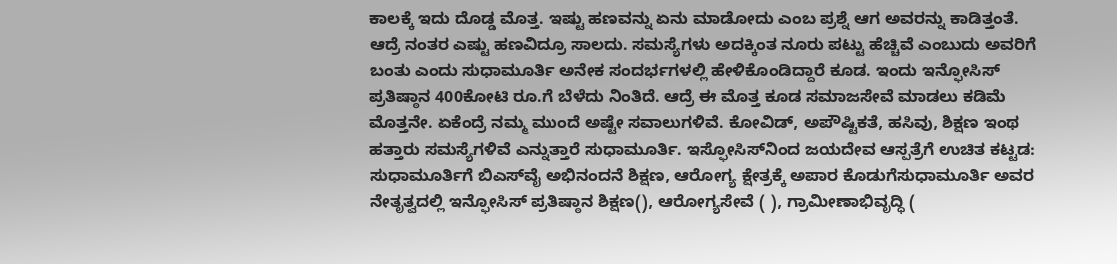ಕಾಲಕ್ಕೆ ಇದು ದೊಡ್ಡ ಮೊತ್ತ. ಇಷ್ಟು ಹಣವನ್ನು ಏನು ಮಾಡೋದು ಎಂಬ ಪ್ರಶ್ನೆ ಆಗ ಅವರನ್ನು ಕಾಡಿತ್ತಂತೆ. ಆದ್ರೆ ನಂತರ ಎಷ್ಟು ಹಣವಿದ್ರೂ ಸಾಲದು. ಸಮಸ್ಯೆಗಳು ಅದಕ್ಕಿಂತ ನೂರು ಪಟ್ಟು ಹೆಚ್ಚಿವೆ ಎಂಬುದು ಅವರಿಗೆ ಬಂತು ಎಂದು ಸುಧಾಮೂರ್ತಿ ಅನೇಕ ಸಂದರ್ಭಗಳಲ್ಲಿ ಹೇಳಿಕೊಂಡಿದ್ದಾರೆ ಕೂಡ. ಇಂದು ಇನ್ಫೋಸಿಸ್ ಪ್ರತಿಷ್ಠಾನ 400ಕೋಟಿ ರೂ.ಗೆ ಬೆಳೆದು ನಿಂತಿದೆ. ಆದ್ರೆ ಈ ಮೊತ್ತ ಕೂಡ ಸಮಾಜಸೇವೆ ಮಾಡಲು ಕಡಿಮೆ ಮೊತ್ತನೇ. ಏಕೆಂದ್ರೆ ನಮ್ಮ ಮುಂದೆ ಅಷ್ಟೇ ಸವಾಲುಗಳಿವೆ. ಕೋವಿಡ್, ಅಪೌಷ್ಟಿಕತೆ, ಹಸಿವು, ಶಿಕ್ಷಣ ಇಂಥ ಹತ್ತಾರು ಸಮಸ್ಯೆಗಳಿವೆ ಎನ್ನುತ್ತಾರೆ ಸುಧಾಮೂರ್ತಿ. ಇಸ್ಫೋಸಿಸ್‌ನಿಂದ ಜಯದೇವ ಆಸ್ಪತ್ರೆಗೆ ಉಚಿತ ಕಟ್ಟಡ: ಸುಧಾಮೂರ್ತಿಗೆ ಬಿಎಸ್‌ವೈ ಅಭಿನಂದನೆ ಶಿಕ್ಷಣ, ಆರೋಗ್ಯ ಕ್ಷೇತ್ರಕ್ಕೆ ಅಪಾರ ಕೊಡುಗೆಸುಧಾಮೂರ್ತಿ ಅವರ ನೇತೃತ್ವದಲ್ಲಿ ಇನ್ಫೋಸಿಸ್ ಪ್ರತಿಷ್ಠಾನ ಶಿಕ್ಷಣ(), ಆರೋಗ್ಯಸೇವೆ ( ), ಗ್ರಾಮೀಣಾಭಿವೃದ್ಧಿ (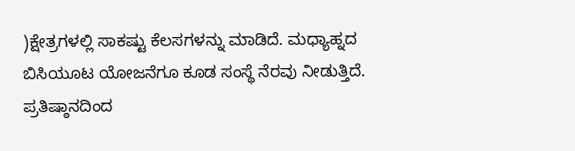)ಕ್ಷೇತ್ರಗಳಲ್ಲಿ ಸಾಕಷ್ಟು ಕೆಲಸಗಳನ್ನು ಮಾಡಿದೆ. ಮಧ್ಯಾಹ್ನದ ಬಿಸಿಯೂಟ ಯೋಜನೆಗೂ ಕೂಡ ಸಂಸ್ಥೆ ನೆರವು ನೀಡುತ್ತಿದೆ. ಪ್ರತಿಷ್ಠಾನದಿಂದ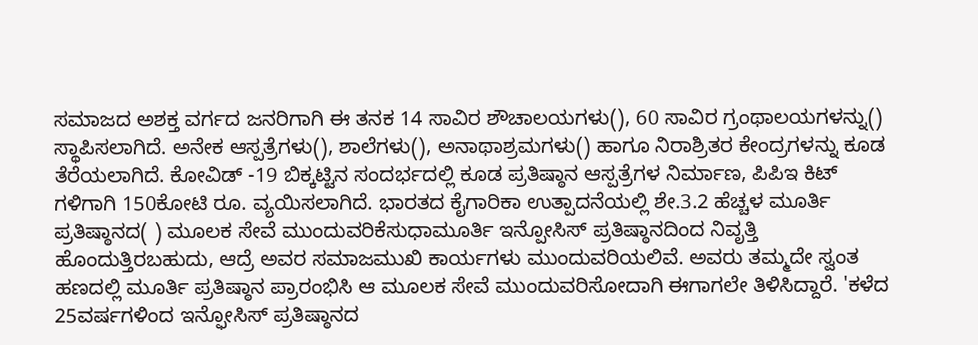ಸಮಾಜದ ಅಶಕ್ತ ವರ್ಗದ ಜನರಿಗಾಗಿ ಈ ತನಕ 14 ಸಾವಿರ ಶೌಚಾಲಯಗಳು(), 60 ಸಾವಿರ ಗ್ರಂಥಾಲಯಗಳನ್ನು() ಸ್ಥಾಪಿಸಲಾಗಿದೆ. ಅನೇಕ ಆಸ್ಪತ್ರೆಗಳು(), ಶಾಲೆಗಳು(), ಅನಾಥಾಶ್ರಮಗಳು() ಹಾಗೂ ನಿರಾಶ್ರಿತರ ಕೇಂದ್ರಗಳನ್ನು ಕೂಡ ತೆರೆಯಲಾಗಿದೆ. ಕೋವಿಡ್ -19 ಬಿಕ್ಕಟ್ಟಿನ ಸಂದರ್ಭದಲ್ಲಿ ಕೂಡ ಪ್ರತಿಷ್ಠಾನ ಆಸ್ಪತ್ರೆಗಳ ನಿರ್ಮಾಣ, ಪಿಪಿಇ ಕಿಟ್ ಗಳಿಗಾಗಿ 150ಕೋಟಿ ರೂ. ವ್ಯಯಿಸಲಾಗಿದೆ. ಭಾರತದ ಕೈಗಾರಿಕಾ ಉತ್ಪಾದನೆಯಲ್ಲಿ ಶೇ.3.2 ಹೆಚ್ಚಳ ಮೂರ್ತಿ ಪ್ರತಿಷ್ಠಾನದ( ) ಮೂಲಕ ಸೇವೆ ಮುಂದುವರಿಕೆಸುಧಾಮೂರ್ತಿ ಇನ್ಪೋಸಿಸ್ ಪ್ರತಿಷ್ಠಾನದಿಂದ ನಿವೃತ್ತಿ ಹೊಂದುತ್ತಿರಬಹುದು, ಆದ್ರೆ ಅವರ ಸಮಾಜಮುಖಿ ಕಾರ್ಯಗಳು ಮುಂದುವರಿಯಲಿವೆ. ಅವರು ತಮ್ಮದೇ ಸ್ವಂತ ಹಣದಲ್ಲಿ ಮೂರ್ತಿ ಪ್ರತಿಷ್ಠಾನ ಪ್ರಾರಂಭಿಸಿ ಆ ಮೂಲಕ ಸೇವೆ ಮುಂದುವರಿಸೋದಾಗಿ ಈಗಾಗಲೇ ತಿಳಿಸಿದ್ದಾರೆ. 'ಕಳೆದ 25ವರ್ಷಗಳಿಂದ ಇನ್ಫೋಸಿಸ್ ಪ್ರತಿಷ್ಠಾನದ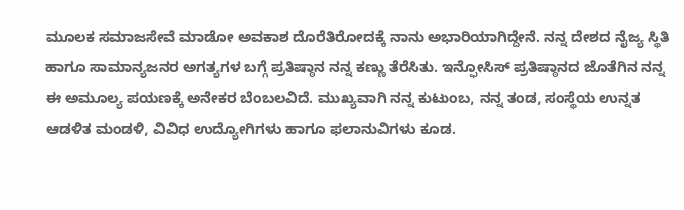ಮೂಲಕ ಸಮಾಜಸೇವೆ ಮಾಡೋ ಅವಕಾಶ ದೊರೆತಿರೋದಕ್ಕೆ ನಾನು ಅಭಾರಿಯಾಗಿದ್ದೇನೆ. ನನ್ನ ದೇಶದ ನೈಜ್ಯ ಸ್ಥಿತಿ ಹಾಗೂ ಸಾಮಾನ್ಯಜನರ ಅಗತ್ಯಗಳ ಬಗ್ಗೆ ಪ್ರತಿಷ್ಠಾನ ನನ್ನ ಕಣ್ಣು ತೆರೆಸಿತು. ಇನ್ಫೋಸಿಸ್ ಪ್ರತಿಷ್ಠಾನದ ಜೊತೆಗಿನ ನನ್ನ ಈ ಅಮೂಲ್ಯ ಪಯಣಕ್ಕೆ ಅನೇಕರ ಬೆಂಬಲವಿದೆ. ಮುಖ್ಯವಾಗಿ ನನ್ನ ಕುಟುಂಬ, ನನ್ನ ತಂಡ, ಸಂಸ್ಥೆಯ ಉನ್ನತ ಆಡಳಿತ ಮಂಡಳಿ, ವಿವಿಧ ಉದ್ಯೋಗಿಗಳು ಹಾಗೂ ಫಲಾನುವಿಗಳು ಕೂಡ.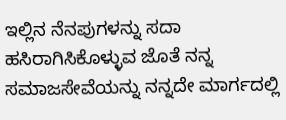ಇಲ್ಲಿನ ನೆನಪುಗಳನ್ನು ಸದಾ ಹಸಿರಾಗಿಸಿಕೊಳ್ಳುವ ಜೊತೆ ನನ್ನ ಸಮಾಜಸೇವೆಯನ್ನು ನನ್ನದೇ ಮಾರ್ಗದಲ್ಲಿ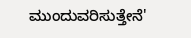ಮುಂದುವರಿಸುತ್ತೇನೆ'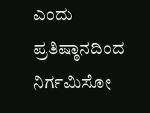ಎಂದು ಪ್ರತಿಷ್ಠಾನದಿಂದ ನಿರ್ಗಮಿಸೋ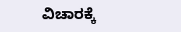ವಿಚಾರಕ್ಕೆ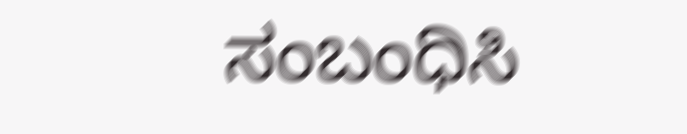ಸಂಬಂಧಿಸಿ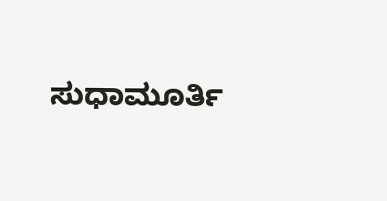ಸುಧಾಮೂರ್ತಿ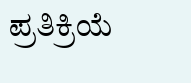ಪ್ರತಿಕ್ರಿಯೆ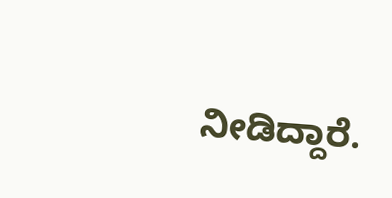ನೀಡಿದ್ದಾರೆ.